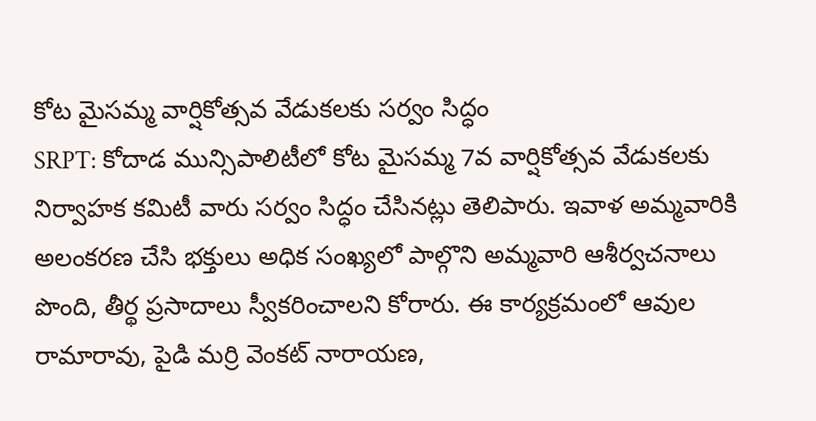కోట మైసమ్మ వార్షికోత్సవ వేడుకలకు సర్వం సిద్ధం
SRPT: కోదాడ మున్సిపాలిటీలో కోట మైసమ్మ 7వ వార్షికోత్సవ వేడుకలకు నిర్వాహక కమిటీ వారు సర్వం సిద్ధం చేసినట్లు తెలిపారు. ఇవాళ అమ్మవారికి అలంకరణ చేసి భక్తులు అధిక సంఖ్యలో పాల్గొని అమ్మవారి ఆశీర్వచనాలు పొంది, తీర్థ ప్రసాదాలు స్వీకరించాలని కోరారు. ఈ కార్యక్రమంలో ఆవుల రామారావు, పైడి మర్రి వెంకట్ నారాయణ,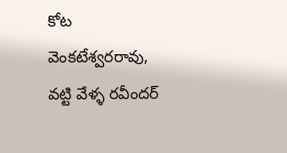కోట వెంకటేశ్వరరావు, వట్టి వేళ్ళ రవీందర్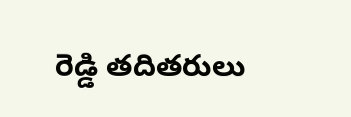రెడ్డి తదితరులు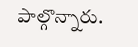పాల్గొన్నారు.